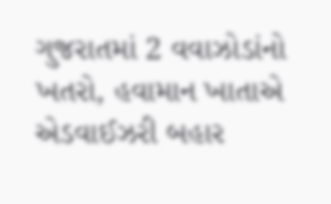ગુજરાતમાં 2 વવાઝોડાંનો ખતરો, હવામાન ખાતાએ એડવાઈઝરી બહાર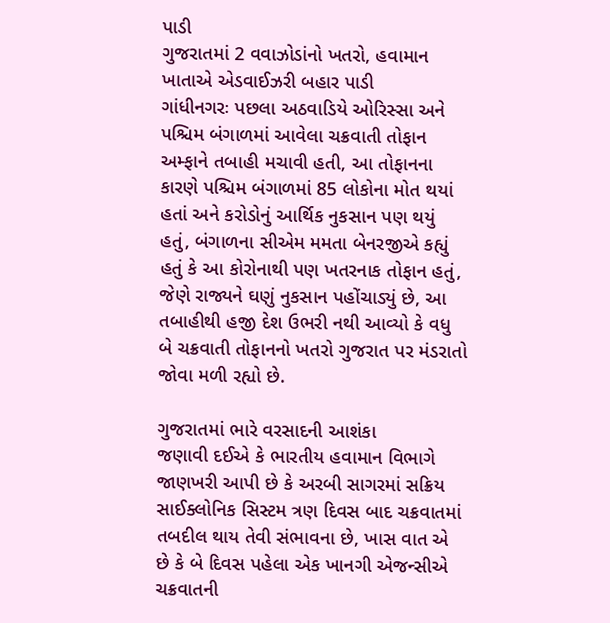પાડી
ગુજરાતમાં 2 વવાઝોડાંનો ખતરો, હવામાન ખાતાએ એડવાઈઝરી બહાર પાડી
ગાંધીનગરઃ પછલા અઠવાડિયે ઓરિસ્સા અને પશ્ચિમ બંગાળમાં આવેલા ચક્રવાતી તોફાન અમ્ફાને તબાહી મચાવી હતી, આ તોફાનના કારણે પશ્ચિમ બંગાળમાં 85 લોકોના મોત થયાં હતાં અને કરોડોનું આર્થિક નુકસાન પણ થયું હતું, બંગાળના સીએમ મમતા બેનરજીએ કહ્યું હતું કે આ કોરોનાથી પણ ખતરનાક તોફાન હતું, જેણે રાજ્યને ઘણું નુકસાન પહોંચાડ્યું છે, આ તબાહીથી હજી દેશ ઉભરી નથી આવ્યો કે વધુ બે ચક્રવાતી તોફાનનો ખતરો ગુજરાત પર મંડરાતો જોવા મળી રહ્યો છે.

ગુજરાતમાં ભારે વરસાદની આશંકા
જણાવી દઈએ કે ભારતીય હવામાન વિભાગે જાણખરી આપી છે કે અરબી સાગરમાં સક્રિય સાઈક્લોનિક સિસ્ટમ ત્રણ દિવસ બાદ ચક્રવાતમાં તબદીલ થાય તેવી સંભાવના છે, ખાસ વાત એ છે કે બે દિવસ પહેલા એક ખાનગી એજન્સીએ ચક્રવાતની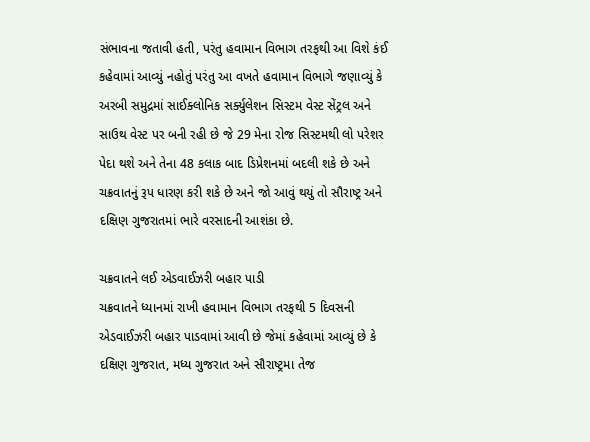સંભાવના જતાવી હતી, પરંતુ હવામાન વિભાગ તરફથી આ વિશે કંઈ કહેવામાં આવ્યું નહોતું પરંતુ આ વખતે હવામાન વિભાગે જણાવ્યું કે અરબી સમુદ્રમાં સાઈક્લોનિક સર્ક્યુલેશન સિસ્ટમ વેસ્ટ સેંટ્રલ અને સાઉથ વેસ્ટ પર બની રહી છે જે 29 મેના રોજ સિસ્ટમથી લો પરેશર પેદા થશે અને તેના 48 કલાક બાદ ડિપ્રેશનમાં બદલી શકે છે અને ચક્રવાતનું રૂપ ધારણ કરી શકે છે અને જો આવું થયું તો સૌરાષ્ટ્ર અને દક્ષિણ ગુજરાતમાં ભારે વરસાદની આશંકા છે.

ચક્રવાતને લઈ એડવાઈઝરી બહાર પાડી
ચક્રવાતને ધ્યાનમાં રાખી હવામાન વિભાગ તરફથી 5 દિવસની એડવાઈઝરી બહાર પાડવામાં આવી છે જેમાં કહેવામાં આવ્યું છે કે દક્ષિણ ગુજરાત, મધ્ય ગુજરાત અને સૌરાષ્ટ્રમા તેજ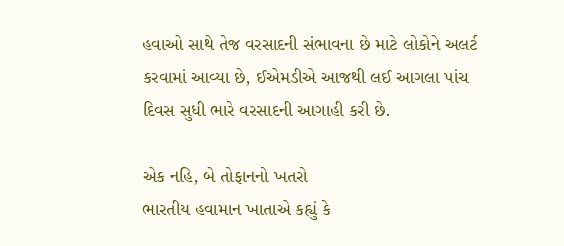હવાઓ સાથે તેજ વરસાદની સંભાવના છે માટે લોકોને અલર્ટ કરવામાં આવ્યા છે, ઈએમડીએ આજથી લઈ આગલા પાંચ દિવસ સુધી ભારે વરસાદની આગાહી કરી છે.

એક નહિ, બે તોફાનનો ખતરો
ભારતીય હવામાન ખાતાએ કહ્યું કે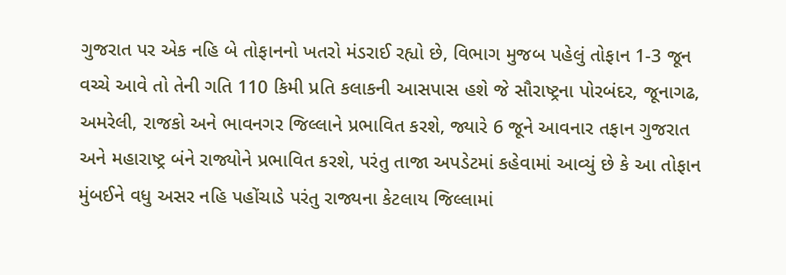ગુજરાત પર એક નહિ બે તોફાનનો ખતરો મંડરાઈ રહ્યો છે, વિભાગ મુજબ પહેલું તોફાન 1-3 જૂન વચ્ચે આવે તો તેની ગતિ 110 કિમી પ્રતિ કલાકની આસપાસ હશે જે સૌરાષ્ટ્રના પોરબંદર, જૂનાગઢ, અમરેલી, રાજકો અને ભાવનગર જિલ્લાને પ્રભાવિત કરશે, જ્યારે 6 જૂને આવનાર તફાન ગુજરાત અને મહારાષ્ટ્ર બંને રાજ્યોને પ્રભાવિત કરશે, પરંતુ તાજા અપડેટમાં કહેવામાં આવ્યું છે કે આ તોફાન મુંબઈને વધુ અસર નહિ પહોંચાડે પરંતુ રાજ્યના કેટલાય જિલ્લામાં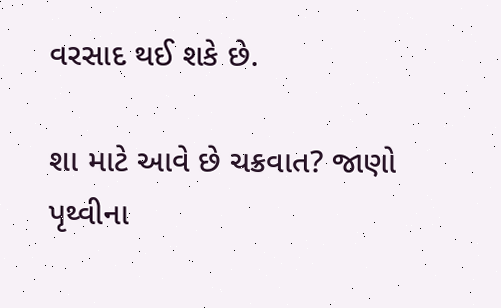વરસાદ થઈ શકે છે.

શા માટે આવે છે ચક્રવાત? જાણો
પૃથ્વીના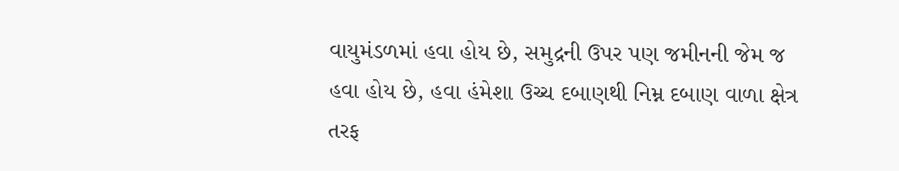વાયુમંડળમાં હવા હોય છે, સમુદ્રની ઉપર પણ જમીનની જેમ જ હવા હોય છે, હવા હંમેશા ઉચ્ચ દબાણથી નિમ્ન દબાણ વાળા ક્ષેત્ર તરફ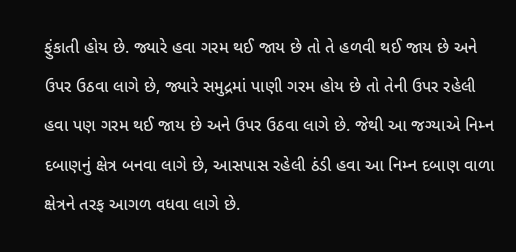ફુંકાતી હોય છે. જ્યારે હવા ગરમ થઈ જાય છે તો તે હળવી થઈ જાય છે અને ઉપર ઉઠવા લાગે છે, જ્યારે સમુદ્રમાં પાણી ગરમ હોય છે તો તેની ઉપર રહેલી હવા પણ ગરમ થઈ જાય છે અને ઉપર ઉઠવા લાગે છે. જેથી આ જગ્યાએ નિમ્ન દબાણનું ક્ષેત્ર બનવા લાગે છે, આસપાસ રહેલી ઠંડી હવા આ નિમ્ન દબાણ વાળા ક્ષેત્રને તરફ આગળ વધવા લાગે છે.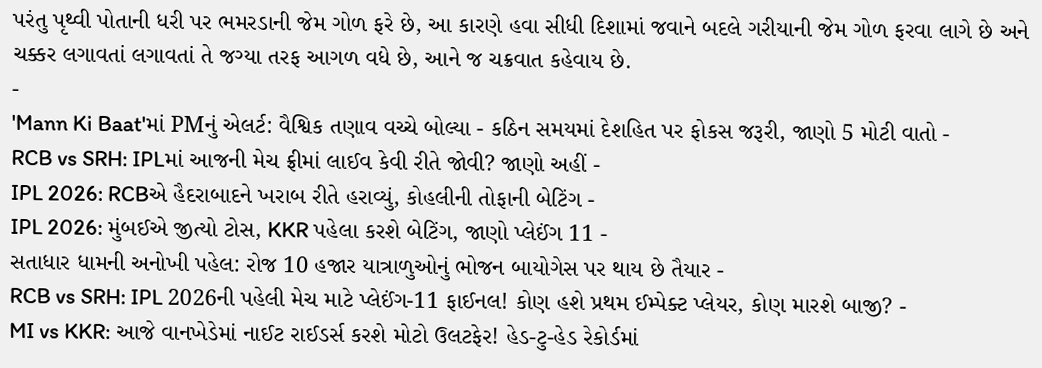પરંતુ પૃથ્વી પોતાની ધરી પર ભમરડાની જેમ ગોળ ફરે છે, આ કારણે હવા સીધી દિશામાં જવાને બદલે ગરીયાની જેમ ગોળ ફરવા લાગે છે અને ચક્કર લગાવતાં લગાવતાં તે જગ્યા તરફ આગળ વધે છે, આને જ ચક્રવાત કહેવાય છે.
-
'Mann Ki Baat'માં PMનું એલર્ટ: વૈશ્વિક તણાવ વચ્ચે બોલ્યા - કઠિન સમયમાં દેશહિત પર ફોકસ જરૂરી, જાણો 5 મોટી વાતો -
RCB vs SRH: IPLમાં આજની મેચ ફ્રીમાં લાઈવ કેવી રીતે જોવી? જાણો અહીં -
IPL 2026: RCBએ હૈદરાબાદને ખરાબ રીતે હરાવ્યું, કોહલીની તોફાની બેટિંગ -
IPL 2026: મુંબઈએ જીત્યો ટોસ, KKR પહેલા કરશે બેટિંગ, જાણો પ્લેઈંગ 11 -
સતાધાર ધામની અનોખી પહેલ: રોજ 10 હજાર યાત્રાળુઓનું ભોજન બાયોગેસ પર થાય છે તૈયાર -
RCB vs SRH: IPL 2026ની પહેલી મેચ માટે પ્લેઈંગ-11 ફાઈનલ! કોણ હશે પ્રથમ ઈમ્પેક્ટ પ્લેયર, કોણ મારશે બાજી? -
MI vs KKR: આજે વાનખેડેમાં નાઈટ રાઈડર્સ કરશે મોટો ઉલટફેર! હેડ-ટુ-હેડ રેકોર્ડમાં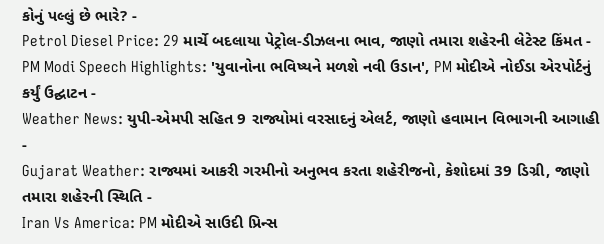કોનું પલ્લું છે ભારે? -
Petrol Diesel Price: 29 માર્ચે બદલાયા પેટ્રોલ-ડીઝલના ભાવ, જાણો તમારા શહેરની લેટેસ્ટ કિંમત -
PM Modi Speech Highlights: 'યુવાનોના ભવિષ્યને મળશે નવી ઉડાન', PM મોદીએ નોઈડા એરપોર્ટનું કર્યું ઉદ્ઘાટન -
Weather News: યુપી-એમપી સહિત 9 રાજ્યોમાં વરસાદનું એલર્ટ, જાણો હવામાન વિભાગની આગાહી -
Gujarat Weather: રાજ્યમાં આકરી ગરમીનો અનુભવ કરતા શહેરીજનો, કેશોદમાં 39 ડિગ્રી, જાણો તમારા શહેરની સ્થિતિ -
Iran Vs America: PM મોદીએ સાઉદી પ્રિન્સ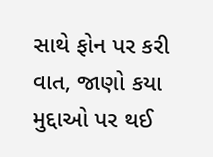સાથે ફોન પર કરી વાત, જાણો કયા મુદ્દાઓ પર થઈ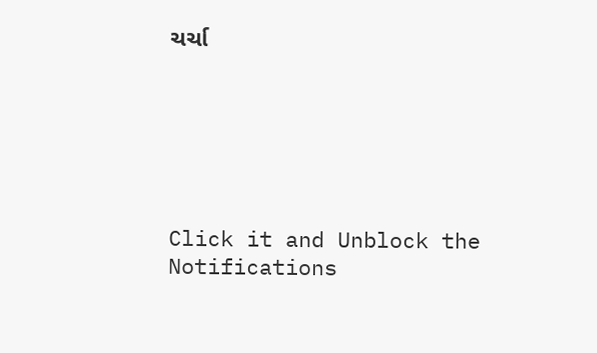ચર્ચા






Click it and Unblock the Notifications